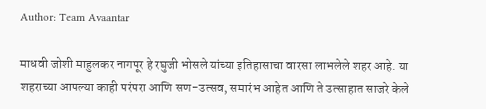Author: Team Avaantar

माधवी जोशी माहुलकर नागपूर हे रघुजी भोसले यांच्या इतिहासाचा वारसा लाभलेले शहर आहे. या शहराच्या आपल्या काही परंपरा आणि सण-उत्सव, समारंभ आहेत आणि ते उत्साहात साजरे केले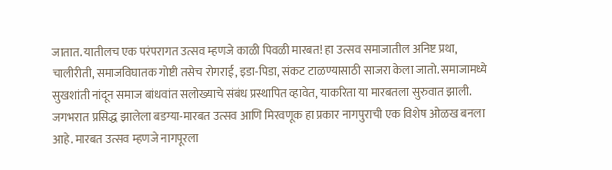जातात. यातीलच एक परंपरागत उत्सव म्हणजे काळी पिवळी मारबत! हा उत्सव समाजातील अनिष्ट प्रथा, चालीरीती, समाजविघातक गोष्टी तसेच रोगराई, इडा-पिडा, संकट टाळण्यासाठी साजरा केला जातो. समाजामध्ये सुखशांती नांदून समाज बांधवांत सलोख्याचे संबंध प्रस्थापित व्हावेत, याकरिता या मारबतला सुरुवात झाली. जगभरात प्रसिद्ध झालेला बडग्या-मारबत उत्सव आणि मिरवणूक हा प्रकार नागपुराची एक विशेष ओळख बनला आहे. मारबत उत्सव म्हणजे नागपूरला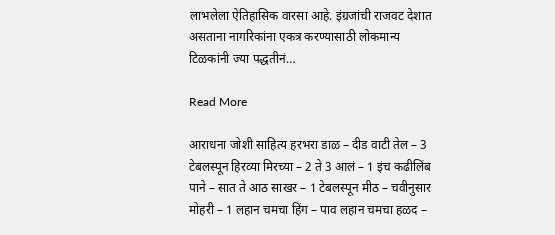लाभलेला ऐतिहासिक वारसा आहे. इंग्रजांची राजवट देशात असताना नागरिकांना एकत्र करण्यासाठी लोकमान्य टिळकांनी ज्या पद्धतीनं…

Read More

आराधना जोशी साहित्य हरभरा डाळ – दीड वाटी तेल – 3 टेबलस्पून हिरव्या मिरच्या – 2 ते 3 आलं – 1 इंच कढीलिंब पाने – सात ते आठ साखर – 1 टेबलस्पून मीठ – चवीनुसार मोहरी – 1 लहान चमचा हिंग – पाव लहान चमचा हळद –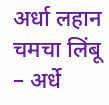अर्धा लहान चमचा लिंबू – अर्धे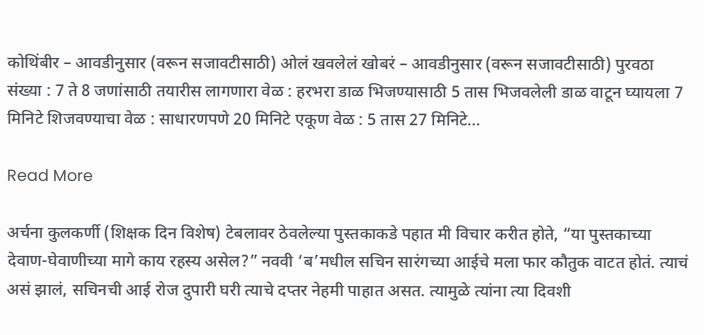कोथिंबीर – आवडीनुसार (वरून सजावटीसाठी) ओलं खवलेलं खोबरं – आवडीनुसार (वरून सजावटीसाठी) पुरवठा संख्या : 7 ते 8 जणांसाठी तयारीस लागणारा वेळ : हरभरा डाळ भिजण्यासाठी 5 तास भिजवलेली डाळ वाटून घ्यायला 7 मिनिटे शिजवण्याचा वेळ : साधारणपणे 20 मिनिटे एकूण वेळ : 5 तास 27 मिनिटे…

Read More

अर्चना कुलकर्णी (शिक्षक दिन विशेष) टेबलावर ठेवलेल्या पुस्तकाकडे पहात मी विचार करीत होते, “या पुस्तकाच्या देवाण-घेवाणीच्या मागे काय रहस्य असेल?” नववी ‘ब’मधील सचिन सारंगच्या आईचे मला फार कौतुक वाटत होतं. त्याचं असं झालं, सचिनची आई रोज दुपारी घरी त्याचे दप्तर नेहमी पाहात असत. त्यामुळे त्यांना त्या दिवशी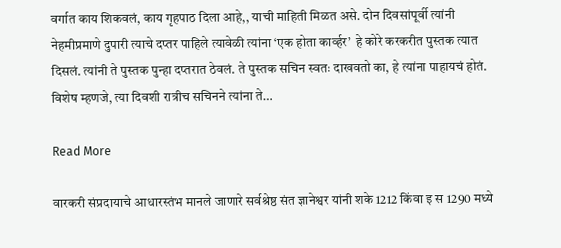वर्गात काय शिकवलं, काय गृहपाठ दिला आहे,, याची माहिती मिळत असे. दोन दिवसांपूर्वी त्यांनी नेहमीप्रमाणे दुपारी त्याचे दप्तर पाहिले त्यावेळी त्यांना ‘एक होता कार्व्हर’  हे कोरे करकरीत पुस्तक त्यात दिसलं. त्यांनी ते पुस्तक पुन्हा दप्तरात ठेवलं. ते पुस्तक सचिन स्वतः दाखवतो का, हे त्यांना पाहायचं होतं. विशेष म्हणजे, त्या दिवशी रात्रीच सचिनने त्यांना ते…

Read More

वारकरी संप्रदायाचे आधारस्तंभ मानले जाणारे सर्वश्रेष्ठ संत ज्ञानेश्वर यांनी शके 1212 किंवा इ स 1290 मध्ये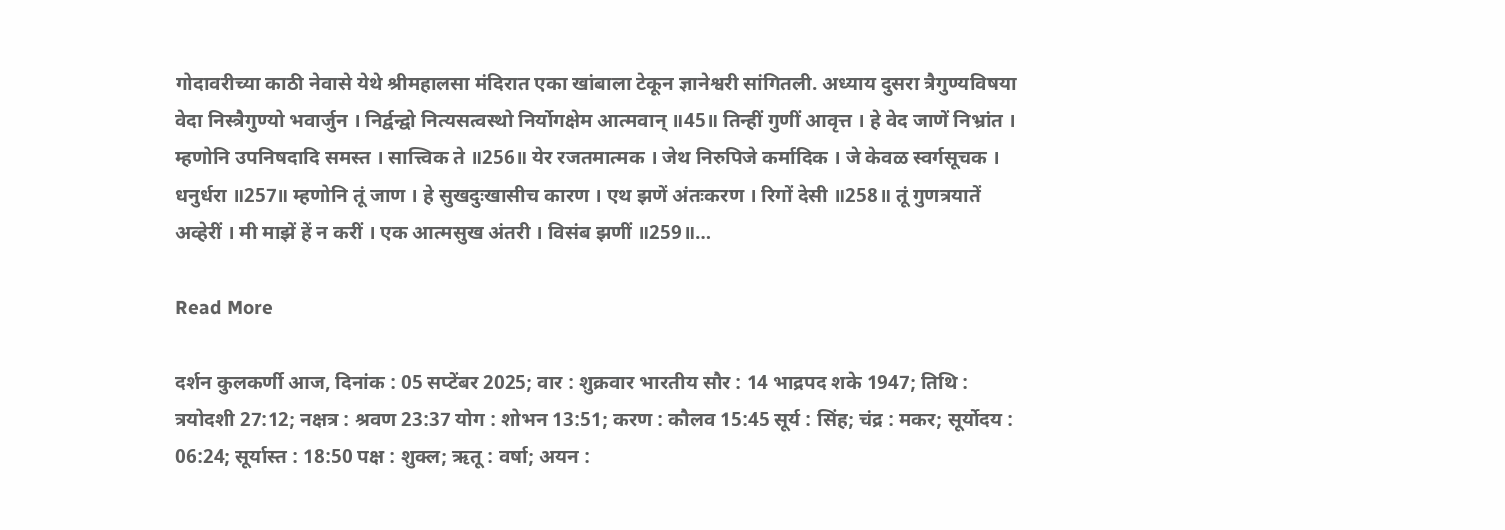गोदावरीच्या काठी नेवासे येथे श्रीमहालसा मंदिरात एका खांबाला टेकून ज्ञानेश्वरी सांगितली. अध्याय दुसरा त्रैगुण्यविषया वेदा निस्त्रैगुण्यो भवार्जुन । निर्द्वन्द्वो नित्यसत्वस्थो निर्योगक्षेम आत्मवान् ॥45॥ तिन्हीं गुणीं आवृत्त । हे वेद जाणें निभ्रांत । म्हणोनि उपनिषदादि समस्त । सात्त्विक ते ॥256॥ येर रजतमात्मक । जेथ निरुपिजे कर्मादिक । जे केवळ स्वर्गसूचक । धनुर्धरा ॥257॥ म्हणोनि तूं जाण । हे सुखदुःखासीच कारण । एथ झणें अंतःकरण । रिगों देसी ॥258॥ तूं गुणत्रयातें अव्हेरीं । मी माझें हें न करीं । एक आत्मसुख अंतरी । विसंब झणीं ॥259॥…

Read More

दर्शन कुलकर्णी आज, दिनांक : 05 सप्टेंबर 2025; वार : शुक्रवार भारतीय सौर : 14 भाद्रपद शके 1947; तिथि : त्रयोदशी 27:12; नक्षत्र : श्रवण 23:37 योग : शोभन 13:51; करण : कौलव 15:45 सूर्य : सिंह; चंद्र : मकर; सूर्योदय : 06:24; सूर्यास्त : 18:50 पक्ष : शुक्ल; ऋतू : वर्षा; अयन :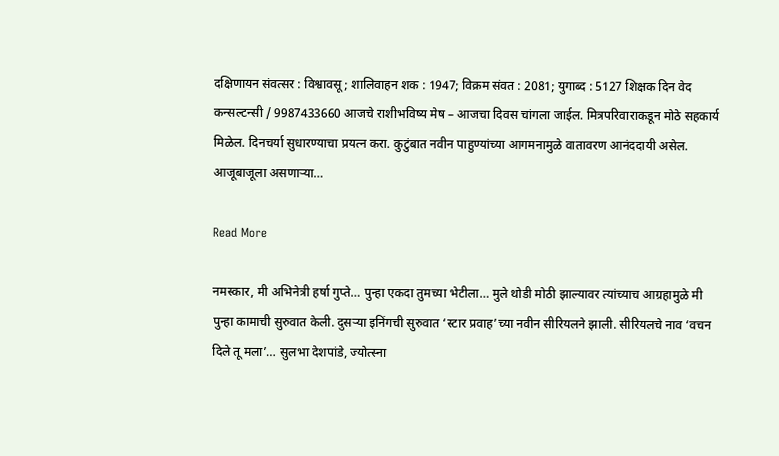दक्षिणायन संवत्सर : विश्वावसू; शालिवाहन शक : 1947; विक्रम संवत : 2081; युगाब्द : 5127 शिक्षक दिन वेद कन्सल्टन्सी / 9987433660 आजचे राशीभविष्य मेष – आजचा दिवस चांगला जाईल. मित्रपरिवाराकडून मोठे सहकार्य मिळेल. दिनचर्या सुधारण्याचा प्रयत्न करा. कुटुंबात नवीन पाहुण्यांच्या आगमनामुळे वातावरण आनंददायी असेल. आजूबाजूला असणाऱ्या…

Read More

नमस्कार, मी अभिनेत्री हर्षा गुप्ते… पुन्हा एकदा तुमच्या भेटीला… मुले थोडी मोठी झाल्यावर त्यांच्याच आग्रहामुळे मी पुन्हा कामाची सुरुवात केली. दुसऱ्या इनिंगची सुरुवात ‘स्टार प्रवाह’च्या नवीन सीरियलने झाली. सीरियलचे नाव ‘वचन दिले तू मला’… सुलभा देशपांडे, ज्योत्स्ना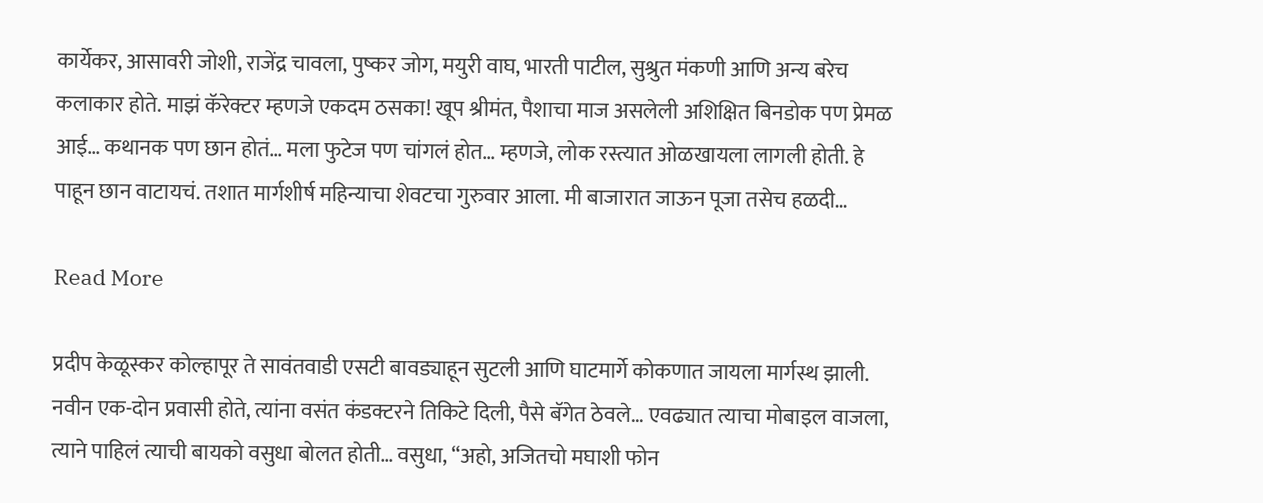कार्येकर, आसावरी जोशी, राजेंद्र चावला, पुष्कर जोग, मयुरी वाघ, भारती पाटील, सुश्रुत मंकणी आणि अन्य बरेच कलाकार होते. माझं कॅरेक्टर म्हणजे एकदम ठसका! खूप श्रीमंत, पैशाचा माज असलेली अशिक्षित बिनडोक पण प्रेमळ आई… कथानक पण छान होतं… मला फुटेज पण चांगलं होत… म्हणजे, लोक रस्त्यात ओळखायला लागली होती. हे पाहून छान वाटायचं. तशात मार्गशीर्ष महिन्याचा शेवटचा गुरुवार आला. मी बाजारात जाऊन पूजा तसेच हळदी…

Read More

प्रदीप केळूस्कर कोल्हापूर ते सावंतवाडी एसटी बावड्याहून सुटली आणि घाटमार्गे कोकणात जायला मार्गस्थ झाली. नवीन एक-दोन प्रवासी होते, त्यांना वसंत कंडक्टरने तिकिटे दिली, पैसे बॅगेत ठेवले… एवढ्यात त्याचा मोबाइल वाजला, त्याने पाहिलं त्याची बायको वसुधा बोलत होती… वसुधा, “अहो, अजितचो मघाशी फोन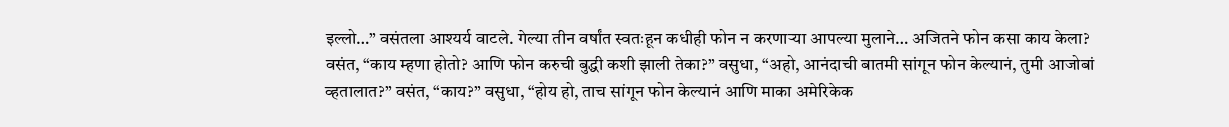इल्लो…” वसंतला आश्यर्य वाटले. गेल्या तीन वर्षांत स्वतःहून कधीही फोन न करणाऱ्या आपल्या मुलाने… अजितने फोन कसा काय केला? वसंत, “काय म्हणा होतो? आणि फोन करुची बुद्धी कशी झाली तेका?” वसुधा, “अहो, आनंदाची बातमी सांगून फोन केल्यानं, तुमी आजोबां व्हतालात?” वसंत, “काय?” वसुधा, “होय हो, ताच सांगून फोन केल्यानं आणि माका अमेरिकेक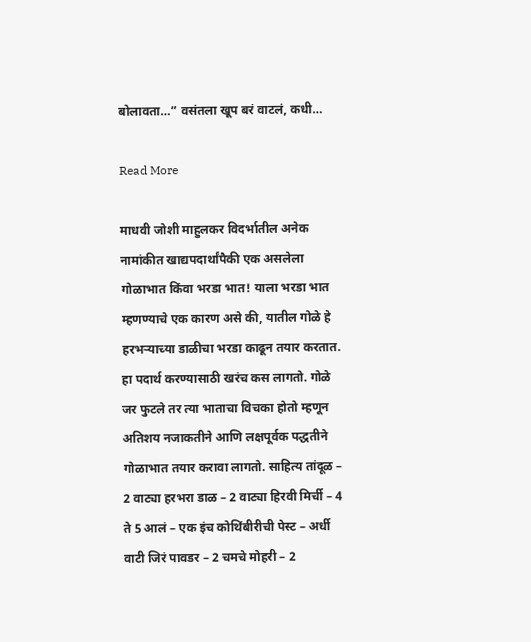बोलावता…” वसंतला खूप बरं वाटलं, कधी…

Read More

माधवी जोशी माहुलकर विदर्भातील अनेक नामांकीत खाद्यपदार्थांपैकी एक असलेला गोळाभात किंवा भरडा भात! याला भरडा भात म्हणण्याचे एक कारण असे की, यातील गोळे हे हरभऱ्याच्या डाळीचा भरडा काढून तयार करतात. हा पदार्थ करण्यासाठी खरंच कस लागतो. गोळे जर फुटले तर त्या भाताचा विचका होतो म्हणून अतिशय नजाकतीने आणि लक्षपूर्वक पद्धतीने गोळाभात तयार करावा लागतो. साहित्य तांदूळ – 2 वाट्या हरभरा डाळ – 2 वाट्या हिरवी मिर्ची – 4 ते 5 आलं – एक इंच कोथिंबीरीची पेस्ट – अर्धी वाटी जिरं पावडर – 2 चमचे मोहरी – 2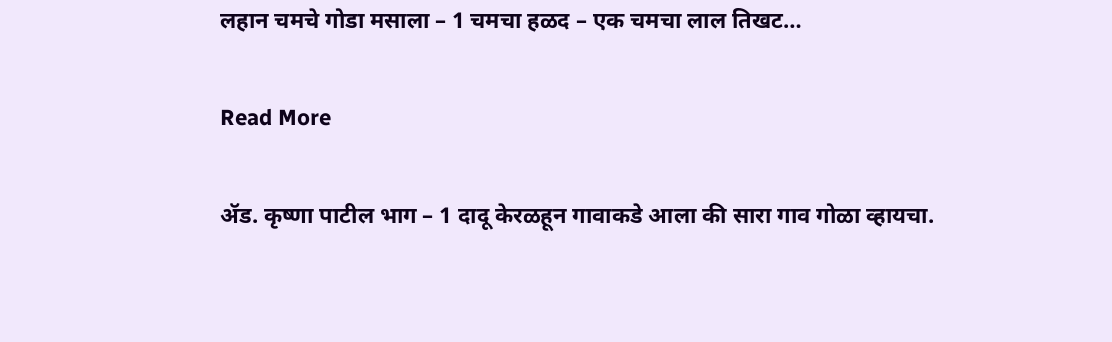लहान चमचे गोडा मसाला – 1 चमचा हळद – एक चमचा लाल तिखट…

Read More

ॲड. कृष्णा पाटील भाग – 1 दादू केरळहून गावाकडे आला की सारा गाव गोळा व्हायचा.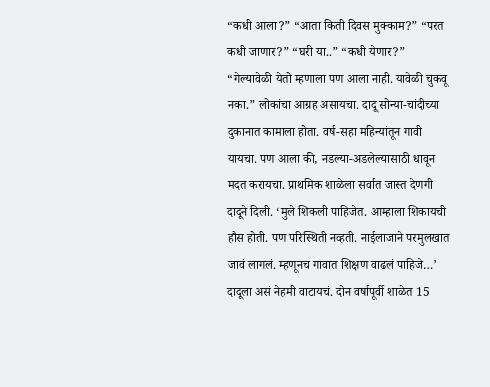“कधी आला?” “आता किती दिवस मुक्काम?” “परत कधी जाणार?” “घरी या..” “कधी येणार?” “गेल्यावेळी येतो म्हणाला पण आला नाही. यावेळी चुकवू नका.” लोकांचा आग्रह असायचा. दादू सोन्या-चांदीच्या दुकानात कामाला होता. वर्ष-सहा महिन्यांतून गावी यायचा. पण आला की, नडल्या-अडलेल्यासाठी धावून मदत करायचा. प्राथमिक शाळेला सर्वात जास्त देणगी दादूने दिली. ‘मुले शिकली पाहिजेत. आम्हाला शिकायची हौस होती. पण परिस्थिती नव्हती. नाईलाजाने परमुलखात जावं लागलं. म्हणूनच गावात शिक्षण वाढलं पाहिजे…’ दादूला असं नेहमी वाटायचं. दोन वर्षापूर्वी शाळेत 15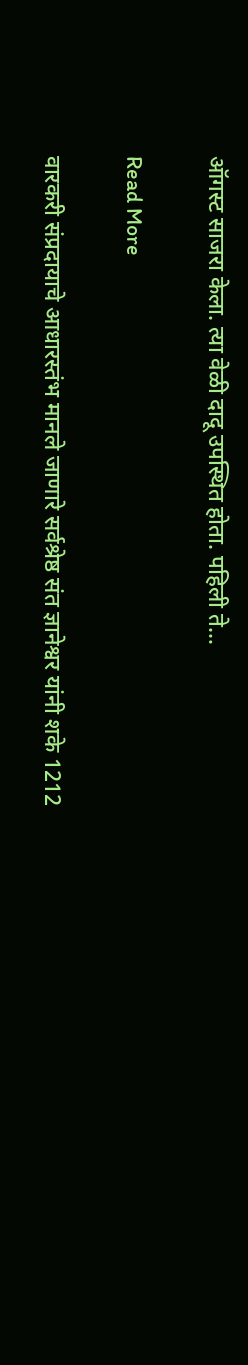ऑगस्ट साजरा केला. त्या वेळी दादू उपस्थित होता. पहिली ते…

Read More

वारकरी संप्रदायाचे आधारस्तंभ मानले जाणारे सर्वश्रेष्ठ संत ज्ञानेश्वर यांनी शके 1212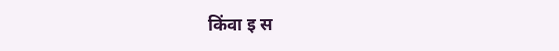किंवा इ स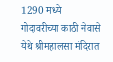1290 मध्ये गोदावरीच्या काठी नेवासे येथे श्रीमहालसा मंदिरात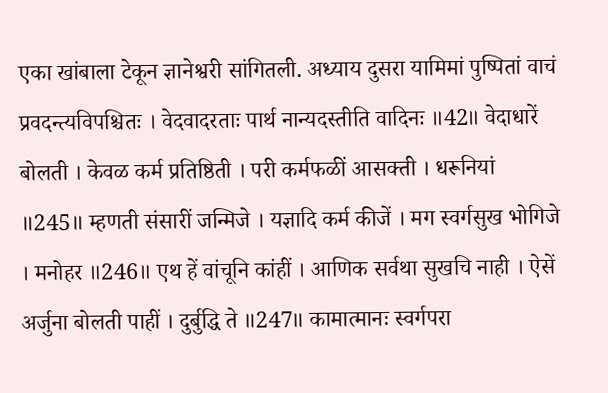एका खांबाला टेकून ज्ञानेश्वरी सांगितली. अध्याय दुसरा यामिमां पुष्पितां वाचं प्रवदन्त्यविपश्चितः । वेदवादरताः पार्थ नान्यदस्तीति वादिनः ॥42॥ वेदाधारें बोलती । केवळ कर्म प्रतिष्ठिती । परी कर्मफळीं आसक्ती । धरूनियां ॥245॥ म्हणती संसारीं जन्मिजे । यज्ञादि कर्म कीजें । मग स्वर्गसुख भोगिजे । मनोहर ॥246॥ एथ हें वांचूनि कांहीं । आणिक सर्वथा सुखचि नाही । ऐसें अर्जुना बोलती पाहीं । दुर्बुद्धि ते ॥247॥ कामात्मानः स्वर्गपरा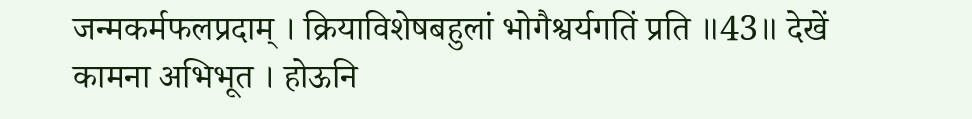जन्मकर्मफलप्रदाम् । क्रियाविशेषबहुलां भोगैश्वर्यगतिं प्रति ॥43॥ देखें कामना अभिभूत । होऊनि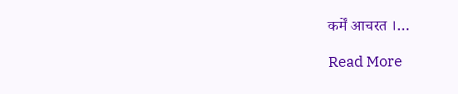कर्में आचरत ।…

Read More